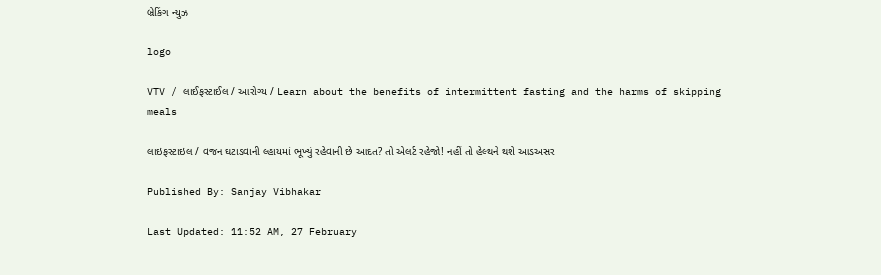બ્રેકિંગ ન્યુઝ

logo

VTV / લાઈફસ્ટાઈલ / આરોગ્ય / Learn about the benefits of intermittent fasting and the harms of skipping meals

લાઇફસ્ટાઇલ / વજન ઘટાડવાની લ્હાયમાં ભૂખ્યું રહેવાની છે આદત? તો એલર્ટ રહેજો! નહીં તો હેલ્થને થશે આડઅસર

Published By: Sanjay Vibhakar

Last Updated: 11:52 AM, 27 February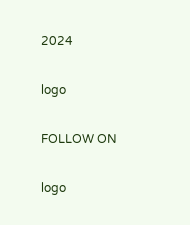2024

logo

FOLLOW ON

logo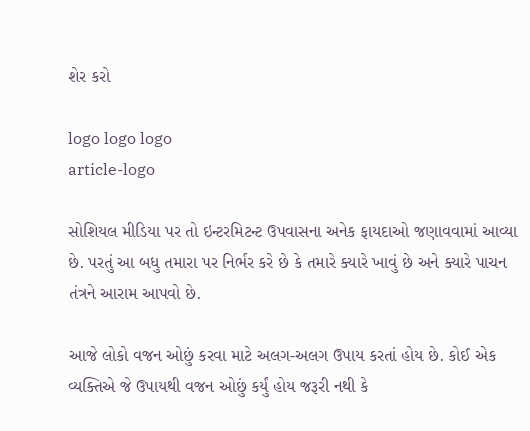શેર કરો

logo logo logo
article-logo

સોશિયલ મીડિયા પર તો ઇન્ટરમિટન્ટ ઉપવાસના અનેક ફાયદાઓ જણાવવામાં આવ્યા છે. પરતું આ બધુ તમારા પર નિર્ભર કરે છે કે તમારે ક્યારે ખાવું છે અને ક્યારે પાચન તંત્રને આરામ આપવો છે.

આજે લોકો વજન ઓછું કરવા માટે અલગ-અલગ ઉપાય કરતાં હોય છે. કોઈ એક વ્યક્તિએ જે ઉપાયથી વજન ઓછું કર્યું હોય જરૂરી નથી કે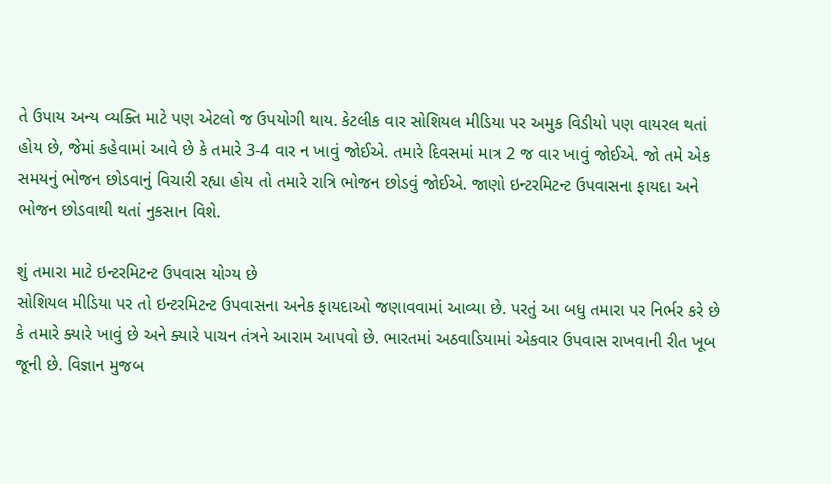તે ઉપાય અન્ય વ્યક્તિ માટે પણ એટલો જ ઉપયોગી થાય. કેટલીક વાર સોશિયલ મીડિયા પર અમુક વિડીયો પણ વાયરલ થતાં હોય છે, જેમાં કહેવામાં આવે છે કે તમારે 3-4 વાર ન ખાવું જોઈએ. તમારે દિવસમાં માત્ર 2 જ વાર ખાવું જોઈએ. જો તમે એક સમયનું ભોજન છોડવાનું વિચારી રહ્યા હોય તો તમારે રાત્રિ ભોજન છોડવું જોઈએ. જાણો ઇન્ટરમિટન્ટ ઉપવાસના ફાયદા અને ભોજન છોડવાથી થતાં નુકસાન વિશે.

શું તમારા માટે ઇન્ટરમિટન્ટ ઉપવાસ યોગ્ય છે
સોશિયલ મીડિયા પર તો ઇન્ટરમિટન્ટ ઉપવાસના અનેક ફાયદાઓ જણાવવામાં આવ્યા છે. પરતું આ બધુ તમારા પર નિર્ભર કરે છે કે તમારે ક્યારે ખાવું છે અને ક્યારે પાચન તંત્રને આરામ આપવો છે. ભારતમાં અઠવાડિયામાં એકવાર ઉપવાસ રાખવાની રીત ખૂબ જૂની છે. વિજ્ઞાન મુજબ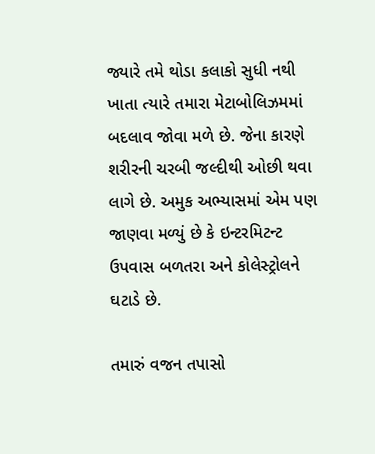જ્યારે તમે થોડા કલાકો સુધી નથી ખાતા ત્યારે તમારા મેટાબોલિઝમમાં બદલાવ જોવા મળે છે. જેના કારણે શરીરની ચરબી જલ્દીથી ઓછી થવા લાગે છે. અમુક અભ્યાસમાં એમ પણ જાણવા મળ્યું છે કે ઇન્ટરમિટન્ટ ઉપવાસ બળતરા અને કોલેસ્ટ્રોલને ઘટાડે છે.

તમારું વજન તપાસો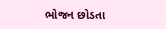ભોજન છોડતા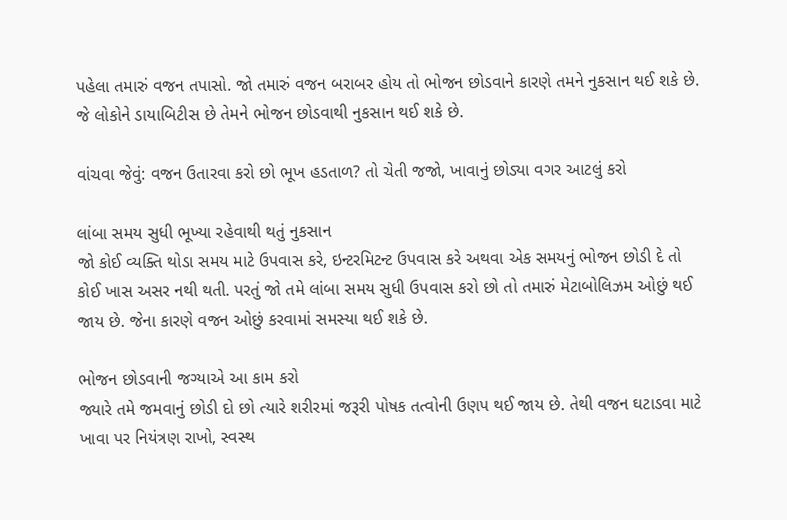પહેલા તમારું વજન તપાસો. જો તમારું વજન બરાબર હોય તો ભોજન છોડવાને કારણે તમને નુકસાન થઈ શકે છે. જે લોકોને ડાયાબિટીસ છે તેમને ભોજન છોડવાથી નુકસાન થઈ શકે છે.

વાંચવા જેવું: વજન ઉતારવા કરો છો ભૂખ હડતાળ? તો ચેતી જજો, ખાવાનું છોડ્યા વગર આટલું કરો

લાંબા સમય સુધી ભૂખ્યા રહેવાથી થતું નુકસાન
જો કોઈ વ્યક્તિ થોડા સમય માટે ઉપવાસ કરે, ઇન્ટરમિટન્ટ ઉપવાસ કરે અથવા એક સમયનું ભોજન છોડી દે તો કોઈ ખાસ અસર નથી થતી. પરતું જો તમે લાંબા સમય સુધી ઉપવાસ કરો છો તો તમારું મેટાબોલિઝમ ઓછું થઈ જાય છે. જેના કારણે વજન ઓછું કરવામાં સમસ્યા થઈ શકે છે.

ભોજન છોડવાની જગ્યાએ આ કામ કરો
જ્યારે તમે જમવાનું છોડી દો છો ત્યારે શરીરમાં જરૂરી પોષક તત્વોની ઉણપ થઈ જાય છે. તેથી વજન ઘટાડવા માટે ખાવા પર નિયંત્રણ રાખો, સ્વસ્થ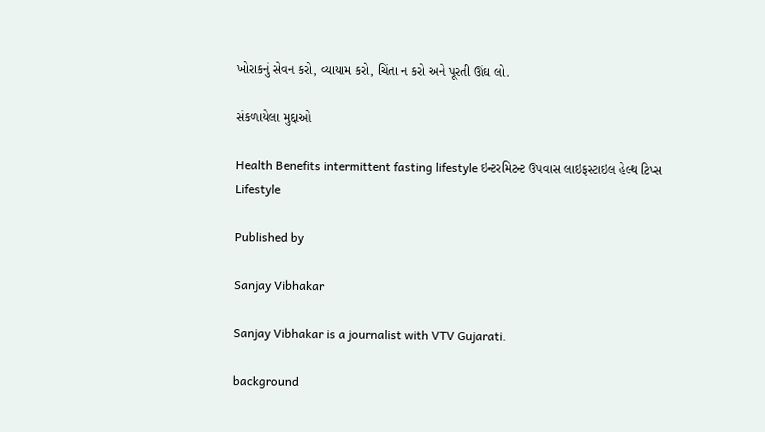ખોરાકનું સેવન કરો, વ્યાયામ કરો, ચિંતા ન કરો અને પૂરતી ઊંઘ લો.

સંકળાયેલા મુદ્દાઓ

Health Benefits intermittent fasting lifestyle ઇન્ટરમિટન્ટ ઉપવાસ લાઇફસ્ટાઇલ હેલ્થ ટિપ્સ Lifestyle

Published by

Sanjay Vibhakar

Sanjay Vibhakar is a journalist with VTV Gujarati.

background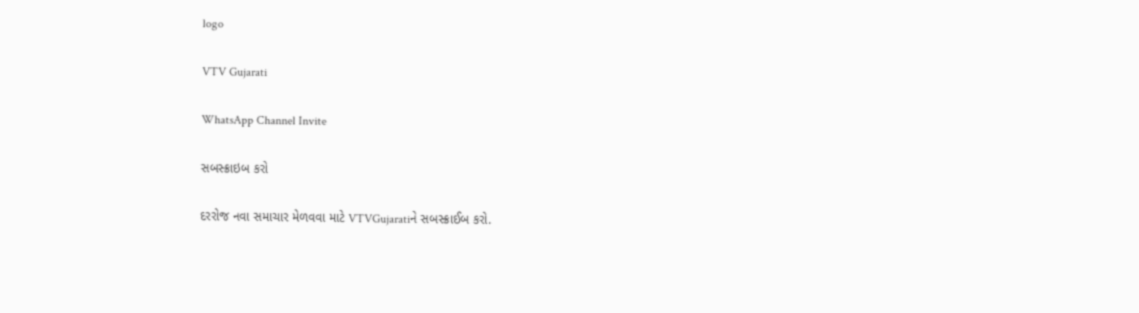logo

VTV Gujarati

WhatsApp Channel Invite

સબસ્ક્રાઇબ કરો

દરરોજ નવા સમાચાર મેળવવા માટે VTVGujaratiને સબસ્ક્રાઈબ કરો.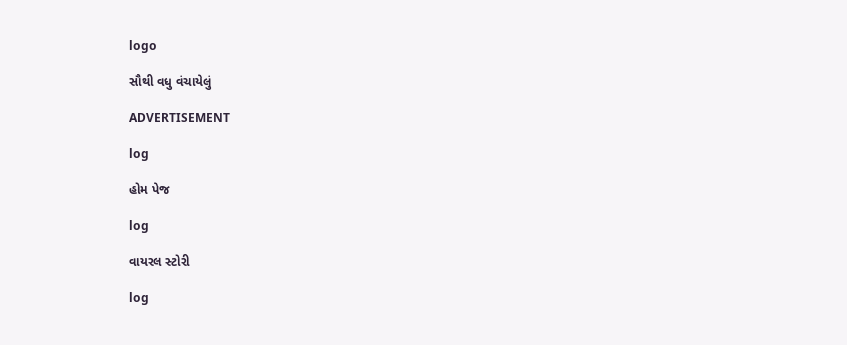logo

સૌથી વધુ વંચાયેલું

ADVERTISEMENT

log

હોમ પેજ

log

વાયરલ સ્ટોરી

log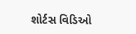શોર્ટસ વિડિઓ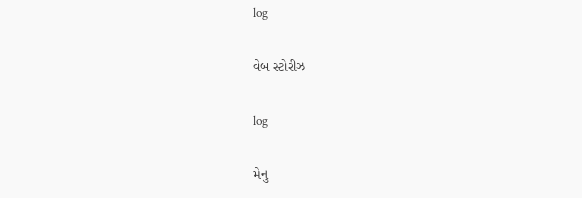log

વેબ સ્ટોરીઝ

log

મેનુ